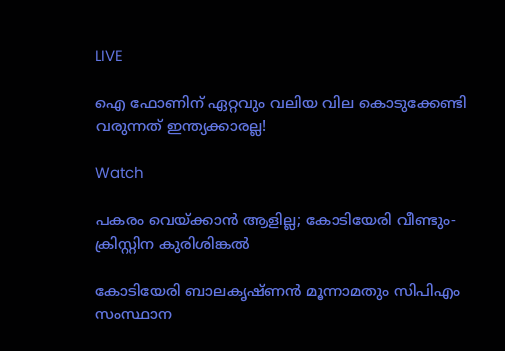LIVE

ഐ ഫോണിന് ഏറ്റവും വലിയ വില കൊടുക്കേണ്ടി വരുന്നത് ഇന്ത്യക്കാരല്ല!

Watch

പകരം വെയ്ക്കാന്‍ ആളില്ല; കോടിയേരി വീണ്ടും- ക്രിസ്റ്റിന കുരിശിങ്കല്‍

കോടിയേരി ബാലകൃഷ്ണന്‍ മൂന്നാമതും സിപിഎം സംസ്ഥാന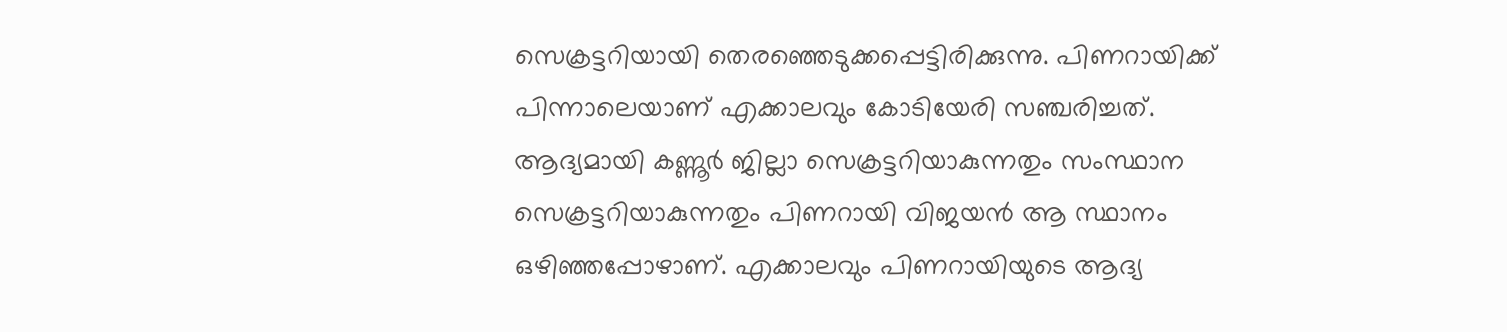സെക്രട്ടറിയായി തെരഞ്ഞെടുക്കപ്പെട്ടിരിക്കുന്നു. പിണറായിക്ക് പിന്നാലെയാണ് എക്കാലവും കോടിയേരി സഞ്ചരിച്ചത്. ആദ്യമായി കണ്ണൂര്‍ ജില്ലാ സെക്രട്ടറിയാകുന്നതും സംസ്ഥാന സെക്രട്ടറിയാകുന്നതും പിണറായി വിജയന്‍ ആ സ്ഥാനം ഒഴിഞ്ഞപ്പോഴാണ്. എക്കാലവും പിണറായിയുടെ ആദ്യ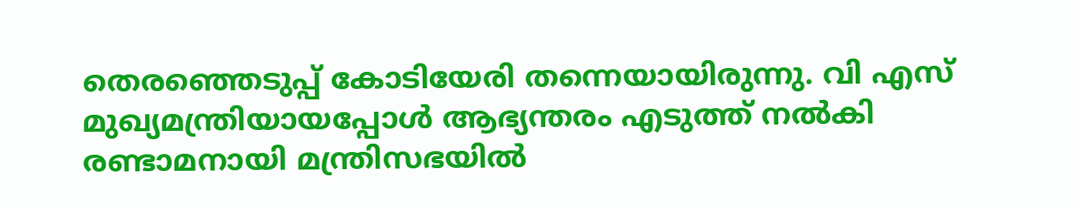തെരഞ്ഞെടുപ്പ് കോടിയേരി തന്നെയായിരുന്നു. വി എസ് മുഖ്യമന്ത്രിയായപ്പോള്‍ ആഭ്യന്തരം എടുത്ത് നല്‍കി രണ്ടാമനായി മന്ത്രിസഭയില്‍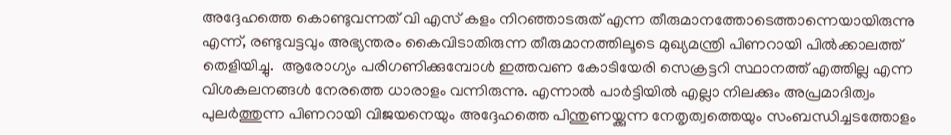അദ്ദേഹത്തെ കൊണ്ടുവന്നത് വി എസ് കളം നിറഞ്ഞാടരുത് എന്ന തീരുമാനത്തോടെത്താന്നെയായിരുന്നു എന്ന്, രണ്ടുവട്ടവും അഭ്യന്തരം കൈവിടാതിരുന്ന തീരുമാനത്തിലൂടെ മുഖ്യമന്ത്രി പിണറായി പില്‍ക്കാലത്ത് തെളിയിച്ചു.  ആരോഗ്യം പരിഗണിക്കുമ്പോള്‍ ഇത്തവണ കോടിയേരി സെക്രട്ടറി സ്ഥാനത്ത് എത്തില്ല എന്ന വിശകലനങ്ങള്‍ നേരത്തെ ധാരാളം വന്നിരുന്നു. എന്നാല്‍ പാര്‍ട്ടിയില്‍ എല്ലാ നിലക്കും അപ്രമാദിത്വം പുലര്‍ത്തുന്ന പിണറായി വിജയനെയും അദ്ദേഹത്തെ പിന്തുണയ്ക്കുന്ന നേതൃത്വത്തെയും സംബന്ധിച്ചടത്തോളം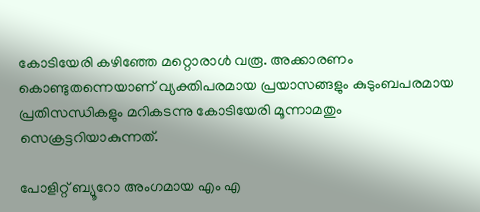കോടിയേരി കഴിഞ്ഞേ മറ്റൊരാള്‍ വരൂ. അക്കാരണം കൊണ്ടുതന്നെയാണ് വ്യക്തിപരമായ പ്രയാസങ്ങളും കുടുംബപരമായ പ്രതിസന്ധികളും മറികടന്നു കോടിയേരി മൂന്നാമതും സെക്രട്ടറിയാകുന്നത്.

പോളിറ്റ് ബ്യൂറോ അംഗമായ എം എ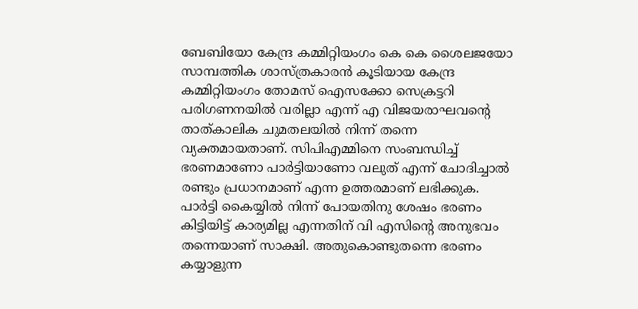ബേബിയോ കേന്ദ്ര കമ്മിറ്റിയംഗം കെ കെ ശൈലജയോ സാമ്പത്തിക ശാസ്ത്രകാരന്‍ കൂടിയായ കേന്ദ്ര കമ്മിറ്റിയംഗം തോമസ്‌ ഐസക്കോ സെക്രട്ടറി പരിഗണനയില്‍ വരില്ലാ എന്ന് എ വിജയരാഘവന്റെ താത്കാലിക ചുമതലയില്‍ നിന്ന് തന്നെ വ്യക്തമായതാണ്. സിപിഎമ്മിനെ സംബന്ധിച്ച് ഭരണമാണോ പാര്‍ട്ടിയാണോ വലുത് എന്ന് ചോദിച്ചാല്‍ രണ്ടും പ്രധാനമാണ് എന്ന ഉത്തരമാണ് ലഭിക്കുക. പാര്‍ട്ടി കൈയ്യില്‍ നിന്ന് പോയതിനു ശേഷം ഭരണം കിട്ടിയിട്ട് കാര്യമില്ല എന്നതിന് വി എസിന്റെ അനുഭവം തന്നെയാണ് സാക്ഷി. അതുകൊണ്ടുതന്നെ ഭരണം കയ്യാളുന്ന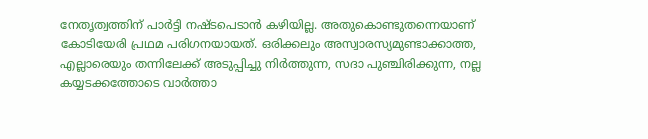നേതൃത്വത്തിന് പാര്‍ട്ടി നഷ്ടപെടാന്‍ കഴിയില്ല. അതുകൊണ്ടുതന്നെയാണ് കോടിയേരി പ്രഥമ പരിഗനയായത്. ഒരിക്കലും അസ്വാരസ്യമുണ്ടാക്കാത്ത, എല്ലാരെയും തന്നിലേക്ക് അടുപ്പിച്ചു നിര്‍ത്തുന്ന, സദാ പുഞ്ചിരിക്കുന്ന, നല്ല കയ്യടക്കത്തോടെ വാര്‍ത്താ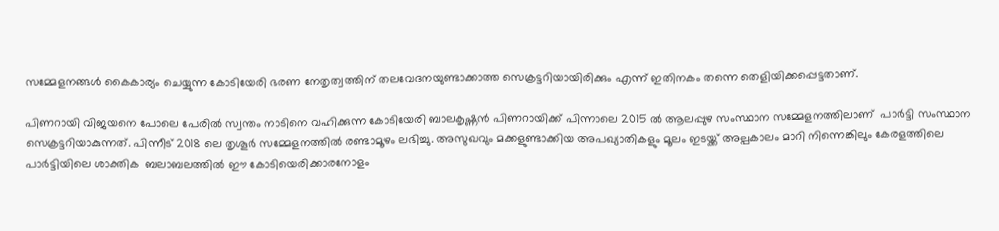സമ്മേളനങ്ങള്‍ കൈകാര്യം ചെയ്യുന്ന കോടിയേരി ഭരണ നേതൃത്വത്തിന് തലവേദനയുണ്ടാക്കാത്ത സെക്രട്ടറിയായിരിക്കും എന്ന് ഇതിനകം തന്നെ തെളിയിക്കപ്പെട്ടതാണ്.

പിണറായി വിജയനെ പോലെ പേരില്‍ സ്വന്തം നാടിനെ വഹിക്കുന്ന കോടിയേരി ബാലകൃഷ്ണന്‍ പിണറായിക്ക് പിന്നാലെ 2015 ല്‍ ആലപ്പുഴ സംസ്ഥാന സമ്മേളനത്തിലാണ്  പാര്‍ട്ടി സംസ്ഥാന സെക്രട്ടറിയാകുന്നത്. പിന്നീട് 2018 ലെ തൃശൂര്‍ സമ്മേളനത്തില്‍ രണ്ടാമൂഴം ലഭിച്ചു. അസുഖവും മക്കളുണ്ടാക്കിയ അപഖ്യാതികളും മൂലം ഇടയ്ക്ക് അല്പ‍കാലം മാറി നിന്നെങ്കിലും കേരളത്തിലെ പാര്‍ട്ടിയിലെ ശാക്തിക  ബലാബലത്തില്‍ ഈ കോടിയെരിക്കാരനോളം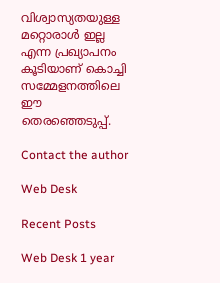വിശ്വാസ്യതയുള്ള മറ്റൊരാള്‍ ഇല്ല എന്ന പ്രഖ്യാപനം കൂടിയാണ് കൊച്ചി സമ്മേളനത്തിലെ ഈ തെരഞ്ഞെടുപ്പ്.

Contact the author

Web Desk

Recent Posts

Web Desk 1 year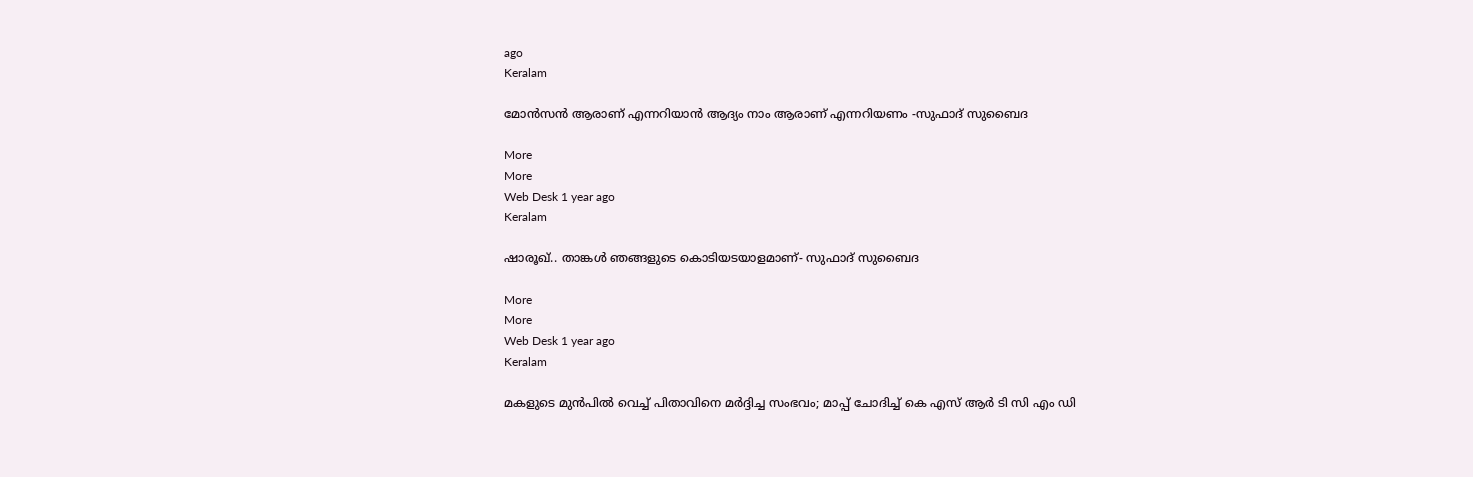ago
Keralam

മോന്‍സന്‍ ആരാണ് എന്നറിയാന്‍ ആദ്യം നാം ആരാണ് എന്നറിയണം -സുഫാദ് സുബൈദ

More
More
Web Desk 1 year ago
Keralam

ഷാരൂഖ്.. താങ്കള്‍ ഞങ്ങളുടെ കൊടിയടയാളമാണ്- സുഫാദ് സുബൈദ

More
More
Web Desk 1 year ago
Keralam

മകളുടെ മുന്‍പില്‍ വെച്ച് പിതാവിനെ മര്‍ദ്ദിച്ച സംഭവം; മാപ്പ് ചോദിച്ച് കെ എസ് ആര്‍ ടി സി എം ഡി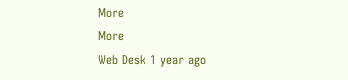More
More
Web Desk 1 year ago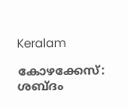Keralam

കോഴക്കേസ്: ശബ്ദം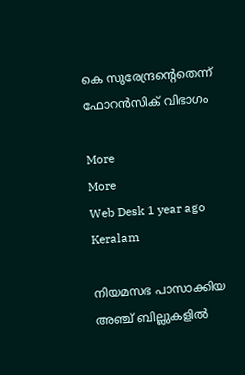കെ സുരേന്ദ്രന്‍റെതെന്ന് ഫോറന്‍സിക് വിഭാഗം

More
More
Web Desk 1 year ago
Keralam

നിയമസഭ പാസാക്കിയ അഞ്ച് ബില്ലുകളില്‍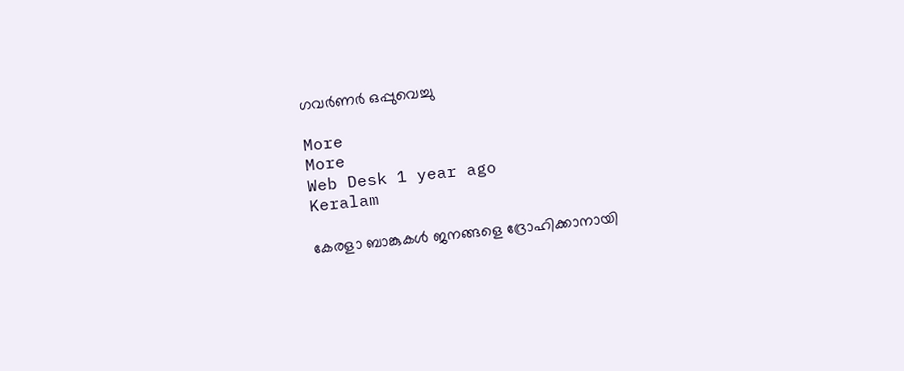ഗവര്‍ണര്‍ ഒപ്പുവെച്ചു

More
More
Web Desk 1 year ago
Keralam

കേരളാ ബാങ്കുകള്‍ ജനങ്ങളെ ദ്രോഹിക്കാനായി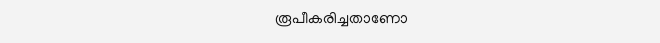രൂപീകരിച്ചതാണോ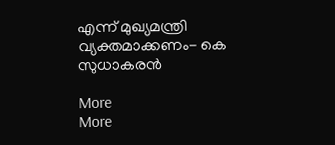എന്ന് മുഖ്യമന്ത്രി വ്യക്തമാക്കണം- കെ സുധാകരന്‍

More
More